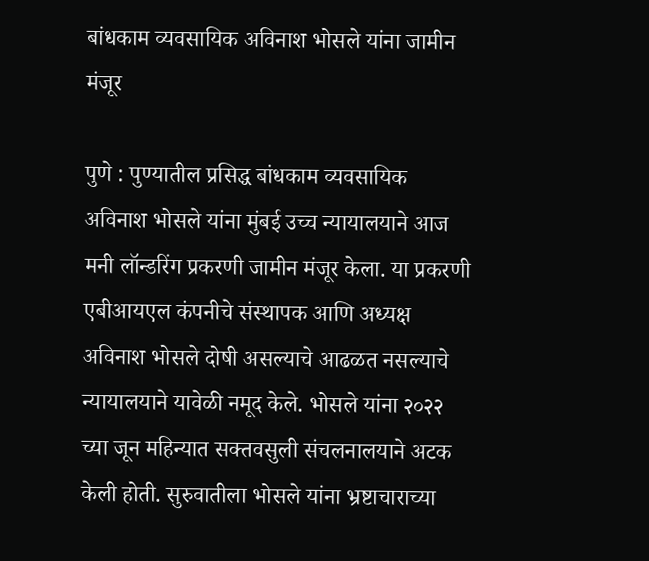बांधकाम व्यवसायिक अविनाश भोसले यांना जामीन मंजूर

पुणे : पुण्यातील प्रसिद्ध बांधकाम व्यवसायिक अविनाश भोसले यांना मुंबई उच्च न्यायालयाने आज मनी लॉन्डरिंग प्रकरणी जामीन मंजूर केला. या प्रकरणी एबीआयएल कंपनीचे संस्थापक आणि अध्यक्ष अविनाश भोसले दोषी असल्याचे आढळत नसल्याचे न्यायालयाने यावेळी नमूद केले. भोसले यांना २०२२ च्या जून महिन्यात सक्तवसुली संचलनालयाने अटक केली होती. सुरुवातीला भोसले यांना भ्रष्टाचाराच्या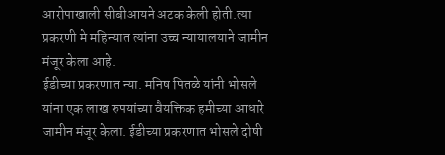आरोपाखाली सीबीआयने अटक केली होती.त्या प्रकरणी मे महिन्यात त्यांना उच्च न्यायालयाने जामीन मंजूर केला आहे.
ईडीच्या प्रकरणात न्या. मनिष पितळे यांनी भोसले यांना एक लाख रुपयांच्या वैयक्तिक हमीच्या आधारे जामीन मंजूर केला. ईडीच्या प्रकरणात भोसले दोषी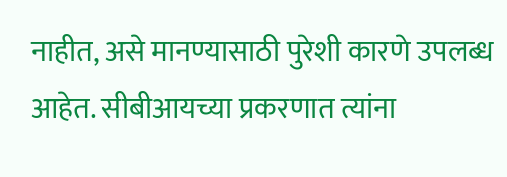नाहीत, असे मानण्यासाठी पुरेशी कारणे उपलब्ध आहेत. सीबीआयच्या प्रकरणात त्यांना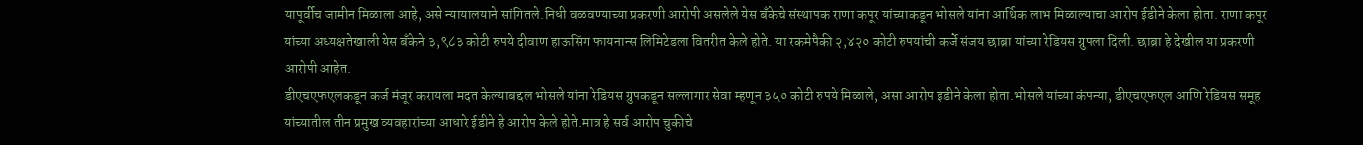यापूर्वीच जामीन मिळाला आहे, असे न्यायालयाने सांगितले.निधी वळवण्याच्या प्रकरणी आरोपी असलेले येस बँकेचे संस्थापक राणा कपूर यांच्याकडून भोसले यांना आर्थिक लाभ मिळाल्याचा आरोप ईडीने केला होता. राणा कपूर यांच्या अध्यक्षतेखाली येस बँकेने ३,९८३ कोटी रुपये दीवाण हाऊसिंग फायनान्स लिमिटेडला वितरीत केले होते. या रकमेपैकी २,४२० कोटी रुपयांची कर्जे संजय छाब्रा यांच्या रेडियस ग्रुपला दिली. छाब्रा हे देखील या प्रकरणी आरोपी आहेत.
डीएचएफएलकडून कर्ज मंजूर करायला मदत केल्याबद्दल भोसले यांना रेडियस ग्रुपकडून सल्लागार सेवा म्हणून ३५० कोटी रुपये मिळाले, असा आरोप इडीने केला होता.भोसले यांच्या कंपन्या, डीएचएफएल आणि रेडियस समूह यांच्यातील तीन प्रमुख व्यवहारांच्या आधारे ईडीने हे आरोप केले होते.मात्र हे सर्व आरोप चुकीचे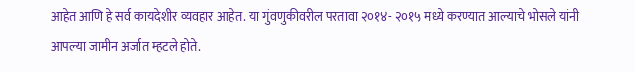आहेत आणि हे सर्व कायदेशीर व्यवहार आहेत. या गुंवणुकीवरील परतावा २०१४- २०१५ मध्ये करण्यात आल्याचे भोसले यांनी आपल्या जामीन अर्जात म्हटले होते.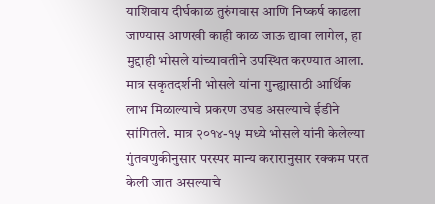याशिवाय दीर्घकाळ तुरुंगवास आणि निष्कर्ष काढला जाण्यास आणखी काही काळ जाऊ द्यावा लागेल, हा मुद्दाही भोसले यांच्यावतीने उपस्थित करण्यात आला. मात्र सकृतदर्शनी भोसले यांना गुन्ह्यासाठी आर्थिक लाभ मिळाल्याचे प्रकरण उघड असल्याचे ईडीने सांगितले. मात्र २०१४-१५ मध्ये भोसले यांनी केलेल्या गुंतवणुकीनुसार परस्पर मान्य करारानुसार रक्कम परत केली जात असल्याचे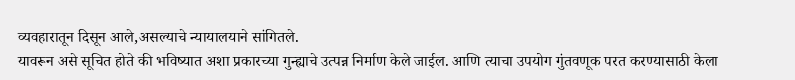व्यवहारातून दिसून आले,असल्याचे न्यायालयाने सांगितले.
यावरून असे सूचित होते की भविष्यात अशा प्रकारच्या गुन्ह्याचे उत्पन्न निर्माण केले जाईल. आणि त्याचा उपयोग गुंतवणूक परत करण्यासाठी केला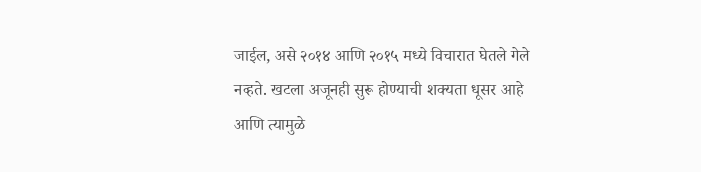जाईल, असे २०१४ आणि २०१५ मध्ये विचारात घेतले गेले नव्हते. खटला अजूनही सुरू होण्याची शक्यता धूसर आहे आणि त्यामुळे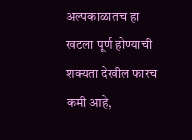अल्पकाळातच हा खटला पूर्ण होण्याची शक्यता देखील फारच कमी आहे,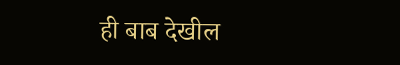ही बाब देखील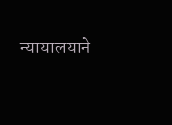न्यायालयाने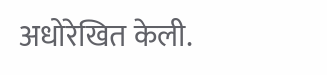अधोरेखित केली.